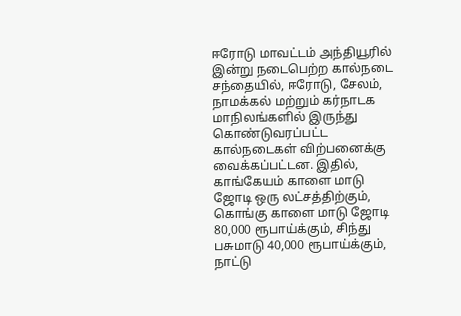ஈரோடு மாவட்டம் அந்தியூரில் இன்று நடைபெற்ற கால்நடை சந்தையில், ஈரோடு, சேலம், நாமக்கல் மற்றும் கர்நாடக மாநிலங்களில் இருந்து கொண்டுவரப்பட்ட கால்நடைகள் விற்பனைக்கு வைக்கப்பட்டன. இதில், காங்கேயம் காளை மாடு ஜோடி ஒரு லட்சத்திற்கும், கொங்கு காளை மாடு ஜோடி 80,000 ரூபாய்க்கும், சிந்து பசுமாடு 40,000 ரூபாய்க்கும், நாட்டு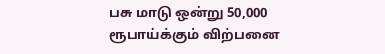பசு மாடு ஒன்று 50,000 ரூபாய்க்கும் விற்பனை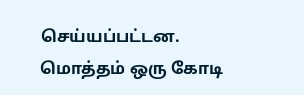செய்யப்பட்டன. மொத்தம் ஒரு கோடி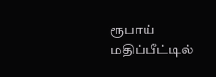ரூபாய் மதிப்பீட்டில்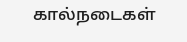கால்நடைகள்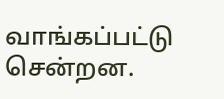வாங்கப்பட்டு சென்றன.